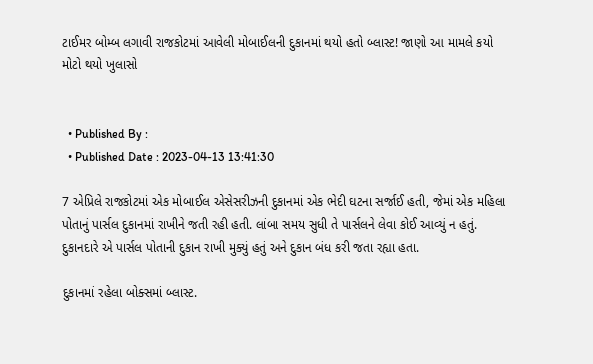ટાઈમર બોમ્બ લગાવી રાજકોટમાં આવેલી મોબાઈલની દુકાનમાં થયો હતો બ્લાસ્ટ! જાણો આ મામલે કયો મોટો થયો ખુલાસો


  • Published By :
  • Published Date : 2023-04-13 13:41:30

7 એપ્રિલે રાજકોટમાં એક મોબાઈલ એસેસરીઝની દુકાનમાં એક ભેદી ઘટના સર્જાઈ હતી, જેમાં એક મહિલા પોતાનું પાર્સલ દુકાનમાં રાખીને જતી રહી હતી. લાંબા સમય સુધી તે પાર્સલને લેવા કોઈ આવ્યું ન હતું. દુકાનદારે એ પાર્સલ પોતાની દુકાન રાખી મુક્યું હતું અને દુકાન બંધ કરી જતા રહ્યા હતા.

દુકાનમાં રહેલા બોક્સમાં બ્લાસ્ટ.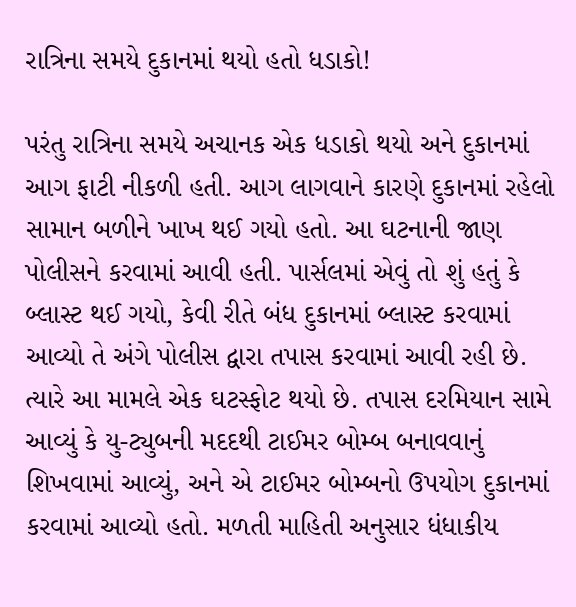રાત્રિના સમયે દુકાનમાં થયો હતો ધડાકો!

પરંતુ રાત્રિના સમયે અચાનક એક ધડાકો થયો અને દુકાનમાં આગ ફાટી નીકળી હતી. આગ લાગવાને કારણે દુકાનમાં રહેલો સામાન બળીને ખાખ થઈ ગયો હતો. આ ઘટનાની જાણ પોલીસને કરવામાં આવી હતી. પાર્સલમાં એવું તો શું હતું કે બ્લાસ્ટ થઈ ગયો, કેવી રીતે બંધ દુકાનમાં બ્લાસ્ટ કરવામાં આવ્યો તે અંગે પોલીસ દ્વારા તપાસ કરવામાં આવી રહી છે. ત્યારે આ મામલે એક ઘટસ્ફોટ થયો છે. તપાસ દરમિયાન સામે આવ્યું કે યુ-ટ્યુબની મદદથી ટાઈમર બોમ્બ બનાવવાનું શિખવામાં આવ્યું, અને એ ટાઈમર બોમ્બનો ઉપયોગ દુકાનમાં કરવામાં આવ્યો હતો. મળતી માહિતી અનુસાર ધંધાકીય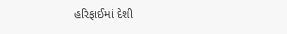હરિફાઈમાં દેશી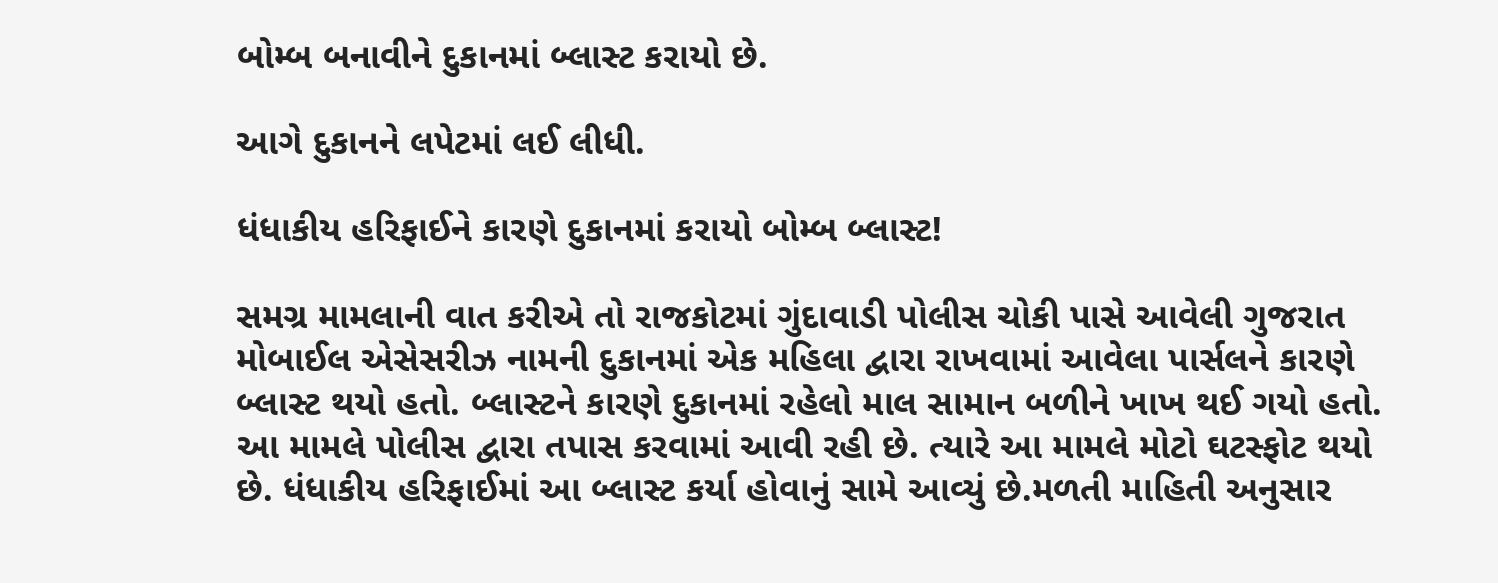બોમ્બ બનાવીને દુકાનમાં બ્લાસ્ટ કરાયો છે.

આગે દુકાનને લપેટમાં લઈ લીધી.

ધંધાકીય હરિફાઈને કારણે દુકાનમાં કરાયો બોમ્બ બ્લાસ્ટ!

સમગ્ર મામલાની વાત કરીએ તો રાજકોટમાં ગુંદાવાડી પોલીસ ચોકી પાસે આવેલી ગુજરાત મોબાઈલ એસેસરીઝ નામની દુકાનમાં એક મહિલા દ્વારા રાખવામાં આવેલા પાર્સલને કારણે બ્લાસ્ટ થયો હતો. બ્લાસ્ટને કારણે દુકાનમાં રહેલો માલ સામાન બળીને ખાખ થઈ ગયો હતો. આ મામલે પોલીસ દ્વારા તપાસ કરવામાં આવી રહી છે. ત્યારે આ મામલે મોટો ઘટસ્ફોટ થયો છે. ધંધાકીય હરિફાઈમાં આ બ્લાસ્ટ કર્યા હોવાનું સામે આવ્યું છે.મળતી માહિતી અનુસાર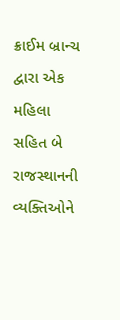ક્રાઈમ બ્રાન્ચ દ્વારા એક મહિલા સહિત બે રાજસ્થાનની વ્યક્તિઓને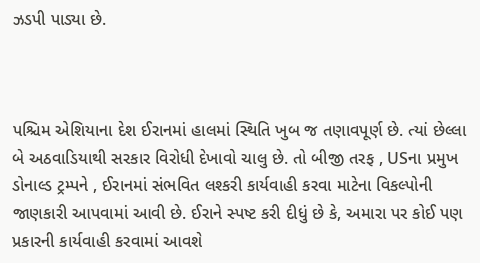ઝડપી પાડ્યા છે.



પશ્ચિમ એશિયાના દેશ ઈરાનમાં હાલમાં સ્થિતિ ખુબ જ તણાવપૂર્ણ છે. ત્યાં છેલ્લા બે અઠવાડિયાથી સરકાર વિરોધી દેખાવો ચાલુ છે. તો બીજી તરફ , USના પ્રમુખ ડોનાલ્ડ ટ્રમ્પને , ઈરાનમાં સંભવિત લશ્કરી કાર્યવાહી કરવા માટેના વિકલ્પોની જાણકારી આપવામાં આવી છે. ઈરાને સ્પષ્ટ કરી દીધું છે કે, અમારા પર કોઈ પણ પ્રકારની કાર્યવાહી કરવામાં આવશે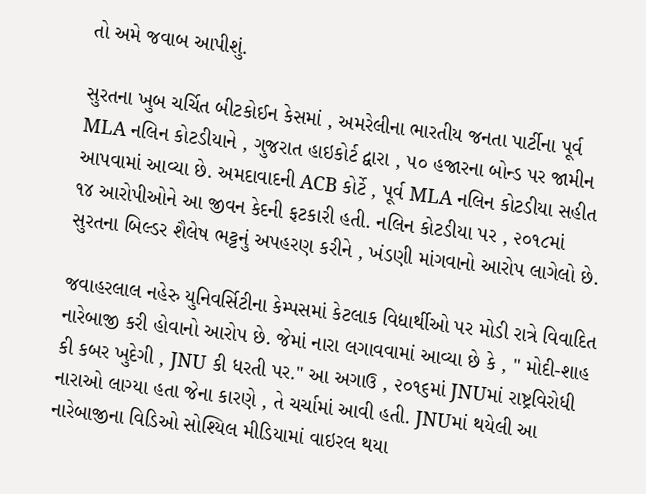તો અમે જવાબ આપીશું.

સુરતના ખુબ ચર્ચિત બીટકોઈન કેસમાં , અમરેલીના ભારતીય જનતા પાર્ટીના પૂર્વ MLA નલિન કોટડીયાને , ગુજરાત હાઇકોર્ટ દ્વારા , ૫૦ હજારના બોન્ડ પર જામીન આપવામાં આવ્યા છે. અમદાવાદની ACB કોર્ટે , પૂર્વ MLA નલિન કોટડીયા સહીત ૧૪ આરોપીઓને આ જીવન કેદની ફટકારી હતી. નલિન કોટડીયા પર , ૨૦૧૮માં સુરતના બિલ્ડર શૈલેષ ભટ્ટનું અપહરણ કરીને , ખંડણી માંગવાનો આરોપ લાગેલો છે.

જવાહરલાલ નહેરુ યુનિવર્સિટીના કેમ્પસમાં કેટલાક વિદ્યાર્થીઓ પર મોડી રાત્રે વિવાદિત નારેબાજી કરી હોવાનો આરોપ છે. જેમાં નારા લગાવવામાં આવ્યા છે કે , " મોદી-શાહ કી કબર ખુદેગી , JNU કી ધરતી પર." આ અગાઉ , ૨૦૧૬માં JNUમાં રાષ્ટ્રવિરોધી નારાઓ લાગ્યા હતા જેના કારણે , તે ચર્ચામાં આવી હતી. JNUમાં થયેલી આ નારેબાજીના વિડિઓ સોશ્યિલ મીડિયામાં વાઇરલ થયા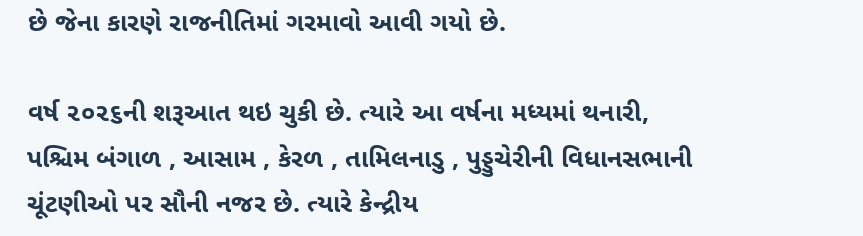છે જેના કારણે રાજનીતિમાં ગરમાવો આવી ગયો છે.

વર્ષ ૨૦૨૬ની શરૂઆત થઇ ચુકી છે. ત્યારે આ વર્ષના મધ્યમાં થનારી, પશ્ચિમ બંગાળ , આસામ , કેરળ , તામિલનાડુ , પુડ્ડુચેરીની વિધાનસભાની ચૂંટણીઓ પર સૌની નજર છે. ત્યારે કેન્દ્રીય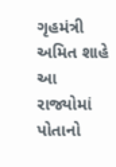ગૃહમંત્રી અમિત શાહે આ રાજ્યોમાં પોતાનો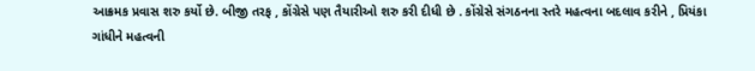આક્રમક પ્રવાસ શરુ કર્યો છે. બીજી તરફ , કોંગ્રેસે પણ તૈયારીઓ શરુ કરી દીધી છે . કોંગ્રેસે સંગઠનના સ્તરે મહત્વના બદલાવ કરીને , પ્રિયંકા ગાંધીને મહત્વની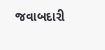જવાબદારી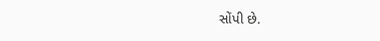સોંપી છે.